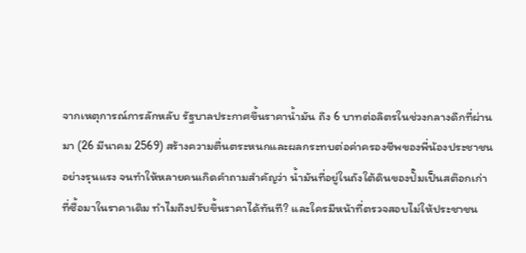จากเหตุการณ์การลักหลับ รัฐบาลประกาศขึ้นราคาน้ำมัน ถึง 6 บาทต่อลิตรในช่วงกลางดึกที่ผ่านมา (26 มีนาคม 2569) สร้างความตื่นตระหนกและผลกระทบต่อค่าครองชีพของพี่น้องประชาชนอย่างรุนแรง จนทำให้หลายคนเกิดคำถามสำคัญว่า น้ำมันที่อยู่ในถังใต้ดินของปั๊มเป็นสต๊อกเก่าที่ซื้อมาในราคาเดิม ทำไมถึงปรับขึ้นราคาได้ทันที? และใครมีหน้าที่ตรวจสอบไม่ให้ประชาชน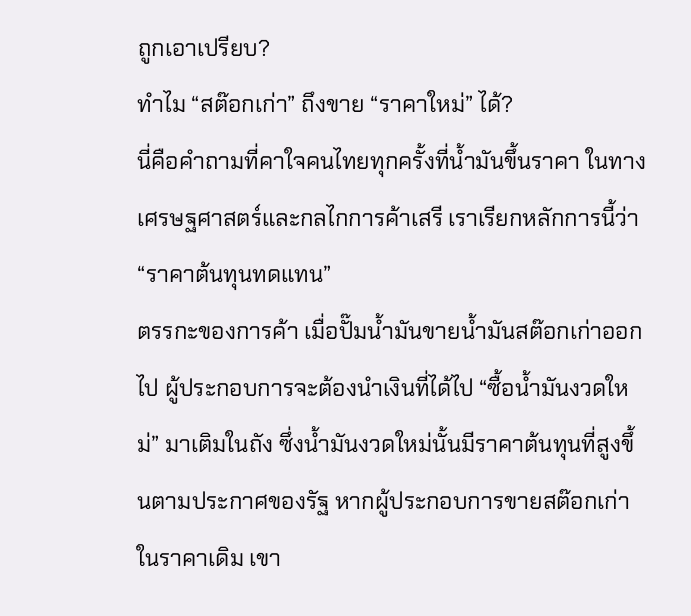ถูกเอาเปรียบ?
ทำไม “สต๊อกเก่า” ถึงขาย “ราคาใหม่” ได้?
นี่คือคำถามที่คาใจคนไทยทุกครั้งที่น้ำมันขึ้นราคา ในทางเศรษฐศาสตร์และกลไกการค้าเสรี เราเรียกหลักการนี้ว่า “ราคาต้นทุนทดแทน”
ตรรกะของการค้า เมื่อปั๊มน้ำมันขายน้ำมันสต๊อกเก่าออกไป ผู้ประกอบการจะต้องนำเงินที่ได้ไป “ซื้อน้ำมันงวดใหม่” มาเติมในถัง ซึ่งน้ำมันงวดใหม่นั้นมีราคาต้นทุนที่สูงขึ้นตามประกาศของรัฐ หากผู้ประกอบการขายสต๊อกเก่าในราคาเดิม เขา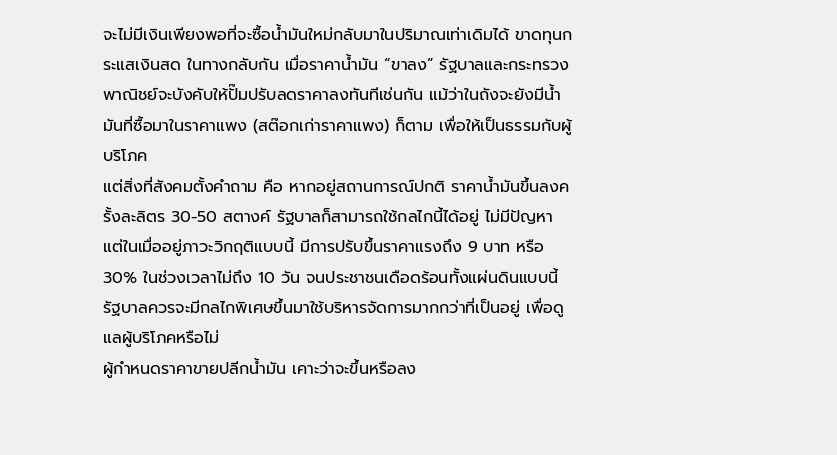จะไม่มีเงินเพียงพอที่จะซื้อน้ำมันใหม่กลับมาในปริมาณเท่าเดิมได้ ขาดทุนกระแสเงินสด ในทางกลับกัน เมื่อราคาน้ำมัน “ขาลง” รัฐบาลและกระทรวงพาณิชย์จะบังคับให้ปั๊มปรับลดราคาลงทันทีเช่นกัน แม้ว่าในถังจะยังมีน้ำมันที่ซื้อมาในราคาแพง (สต๊อกเก่าราคาแพง) ก็ตาม เพื่อให้เป็นธรรมกับผู้บริโภค
แต่สิ่งที่สังคมตั้งคำถาม คือ หากอยู่สถานการณ์ปกติ ราคาน้ำมันขึ้นลงครั้งละลิตร 30-50 สตางค์ รัฐบาลก็สามารถใช้กลไกนี้ได้อยู่ ไม่มีปัญหา แต่ในเมื่ออยู่ภาวะวิกฤติแบบนี้ มีการปรับขึ้นราคาแรงถึง 9 บาท หรือ 30% ในช่วงเวลาไม่ถึง 10 วัน จนประชาชนเดือดร้อนทั้งแผ่นดินแบบนี้ รัฐบาลควรจะมีกลไกพิเศษขึ้นมาใช้บริหารจัดการมากกว่าที่เป็นอยู่ เพื่อดูแลผู้บริโภคหรือไม่
ผู้กำหนดราคาขายปลีกน้ำมัน เคาะว่าจะขึ้นหรือลง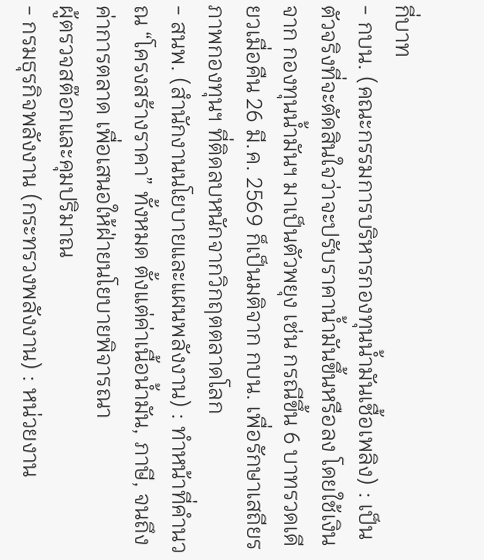กี่บาท
- กบน. (คณะกรรมการบริหารกองทุนน้ำมันเชื้อเพลิง) : เป็นตัวจริงที่จะตัดสินใจว่าจะปรับราคาน้ำมันขึ้นหรือลง โดยใช้เงินจาก กองทุนน้ำมันฯ มาเป็นตัวพยุง เช่น กรณีขึ้น 6 บาทรวดเดียวเมื่อคืน 26 มี.ค. 2569 ก็เป็นมติจาก กบน. เพื่อรักษาเสถียรภาพกองทุนฯ ที่ติดลบหนักจากวิกฤตตลาดโลก
- สนพ. (สำนักงานนโยบายและแผนพลังงาน) : ทำหน้าที่คำนวณ “โครงสร้างราคา” ทั้งหมด ตั้งแต่ค่าเนื้อน้ำมัน, ภาษี, จนถึงค่าการตลาด เพื่อเสนอให้ฝ่ายนโยบายพิจารณา
ผู้ตรวจสต๊อกและคุมปริมาณ
- กรมธุรกิจพลังงาน (กระทรวงพลังงาน) : หน่วยงาน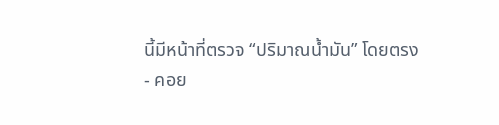นี้มีหน้าที่ตรวจ “ปริมาณน้ำมัน” โดยตรง
- คอย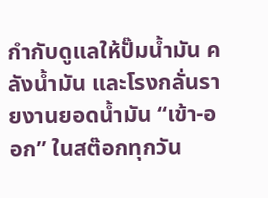กำกับดูแลให้ปั๊มน้ำมัน คลังน้ำมัน และโรงกลั่นรายงานยอดน้ำมัน “เข้า-ออก” ในสต๊อกทุกวัน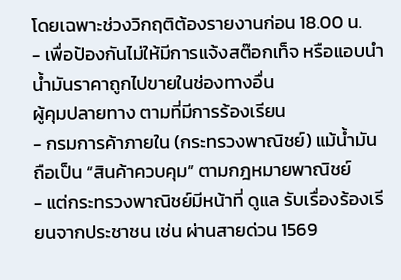โดยเฉพาะช่วงวิกฤติต้องรายงานก่อน 18.00 น.
- เพื่อป้องกันไม่ให้มีการแจ้งสต๊อกเท็จ หรือแอบนำน้ำมันราคาถูกไปขายในช่องทางอื่น
ผู้คุมปลายทาง ตามที่มีการร้องเรียน
- กรมการค้าภายใน (กระทรวงพาณิชย์) แม้น้ำมันถือเป็น “สินค้าควบคุม” ตามกฎหมายพาณิชย์
- แต่กระทรวงพาณิชย์มีหน้าที่ ดูแล รับเรื่องร้องเรียนจากประชาชน เช่น ผ่านสายด่วน 1569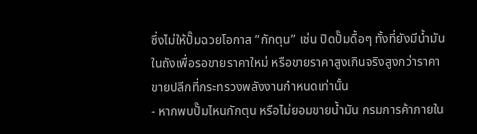ซึ่งไม่ให้ปั๊มฉวยโอกาส “กักตุน” เช่น ปิดปั๊มดื้อๆ ทั้งที่ยังมีน้ำมันในถังเพื่อรอขายราคาใหม่ หรือขายราคาสูงเกินจริงสูงกว่าราคาขายปลีกที่กระทรวงพลังงานกำหนดเท่านั้น
- หากพบปั๊มไหนกักตุน หรือไม่ยอมขายน้ำมัน กรมการค้าภายใน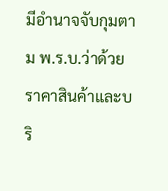มีอำนาจจับกุมตาม พ.ร.บ.ว่าด้วยราคาสินค้าและบริ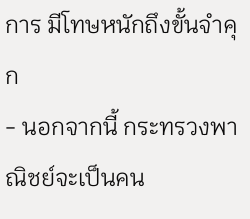การ มีโทษหนักถึงขั้นจำคุก
- นอกจากนี้ กระทรวงพาณิชย์จะเป็นคน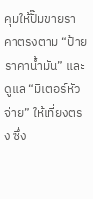คุมให้ปั๊มขายราคาตรงตาม “ป้ายราคาน้ำมัน” และดูแล “มิเตอร์หัวจ่าย” ให้เที่ยงตรง ซึ่ง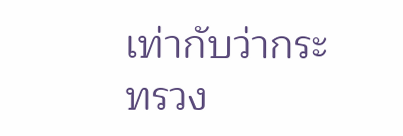เท่ากับว่ากระทรวง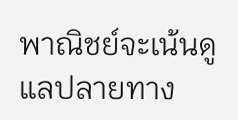พาณิชย์จะเน้นดูแลปลายทาง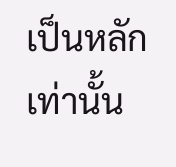เป็นหลักเท่านั้น